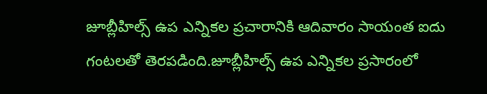జూబ్లీహిల్స్ ఉప ఎన్నికల ప్రచారానికి ఆదివారం సాయంత ఐదు గంటలతో తెరపడింది.జూబ్లీహిల్స్ ఉప ఎన్నికల ప్రసారంలో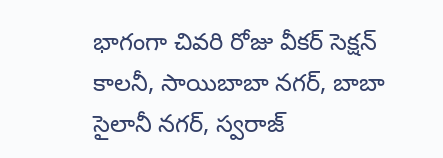భాగంగా చివరి రోజు వీకర్ సెక్షన్ కాలనీ, సాయిబాబా నగర్, బాబా సైలానీ నగర్, స్వరాజ్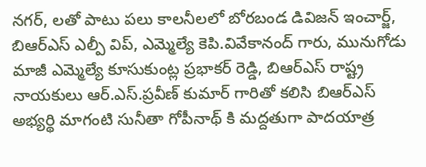నగర్, లతో పాటు పలు కాలనీలలో బోరబండ డివిజన్ ఇంచార్జ్, బిఆర్ఎస్ ఎల్పీ విప్, ఎమ్మెల్యే కెపి.వివేకానంద్ గారు, మునుగోడు మాజీ ఎమ్మెల్యే కూసుకుంట్ల ప్రభాకర్ రెడ్డి, బిఆర్ఎస్ రాష్ట్ర నాయకులు ఆర్.ఎస్.ప్రవీణ్ కుమార్ గారితో కలిసి బిఆర్ఎస్ అభ్యర్థి మాగంటి సునీతా గోపీనాథ్ కి మద్దతుగా పాదయాత్ర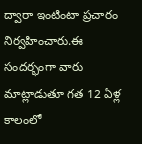ద్వారా ఇంటింటా ప్రచారం నిర్వహించారు.ఈ సందర్భంగా వారు మాట్లాడుతూ గత 12 ఏళ్ల కాలంలో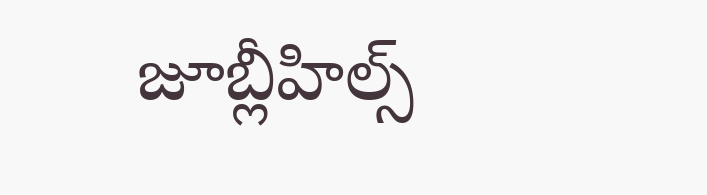జూబ్లీహిల్స్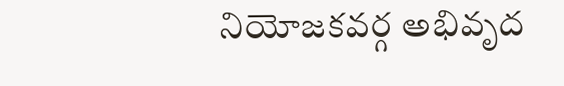నియోజకవర్గ అభివృద